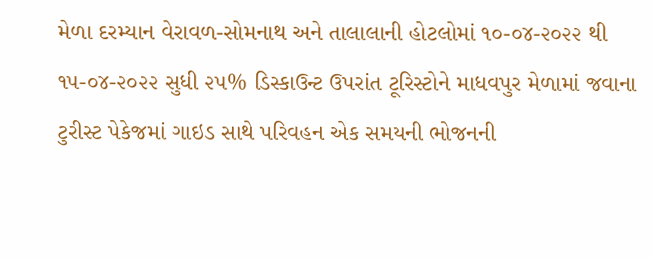મેળા દરમ્યાન વેરાવળ-સોમનાથ અને તાલાલાની હોટલોમાં ૧૦-૦૪-૨૦૨૨ થી ૧૫-૦૪-૨૦૨૨ સુધી ૨૫% ડિસ્કાઉન્ટ ઉપરાંત ટૂરિસ્ટોને માધવપુર મેળામાં જવાના ટુરીસ્ટ પેકેજમાં ગાઇડ સાથે પરિવહન એક સમયની ભોજનની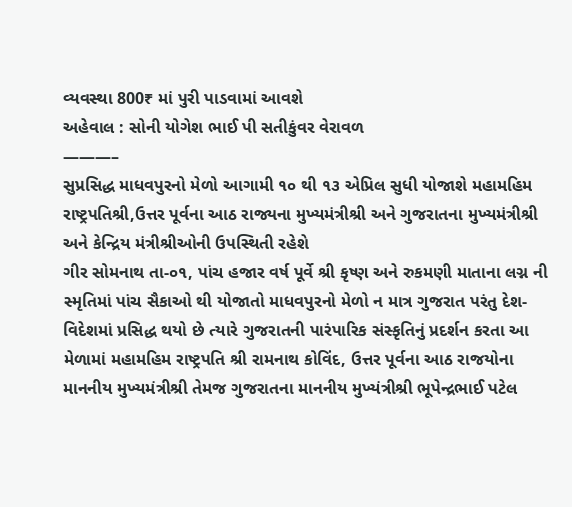વ્યવસ્થા 800₹ માં પુરી પાડવામાં આવશે
અહેવાલ : સોની યોગેશ ભાઈ પી સતીકુંવર વેરાવળ
———–
સુપ્રસિદ્ધ માધવપુરનો મેળો આગામી ૧૦ થી ૧૩ એપ્રિલ સુધી યોજાશે મહામહિમ રાષ્ટ્રપતિશ્રી,ઉત્તર પૂર્વના આઠ રાજ્યના મુખ્યમંત્રીશ્રી અને ગુજરાતના મુખ્યમંત્રીશ્રી અને કેન્દ્રિય મંત્રીશ્રીઓની ઉપસ્થિતી રહેશે
ગીર સોમનાથ તા-૦૧, પાંચ હજાર વર્ષ પૂર્વે શ્રી કૃષ્ણ અને રુકમણી માતાના લગ્ન ની સ્મૃતિમાં પાંચ સૈકાઓ થી યોજાતો માધવપુરનો મેળો ન માત્ર ગુજરાત પરંતુ દેશ-વિદેશમાં પ્રસિદ્ધ થયો છે ત્યારે ગુજરાતની પારંપારિક સંસ્કૃતિનું પ્રદર્શન કરતા આ મેળામાં મહામહિમ રાષ્ટ્રપતિ શ્રી રામનાથ કોવિંદ, ઉત્તર પૂર્વના આઠ રાજયોના માનનીય મુખ્યમંત્રીશ્રી તેમજ ગુજરાતના માનનીય મુખ્યંત્રીશ્રી ભૂપેન્દ્રભાઈ પટેલ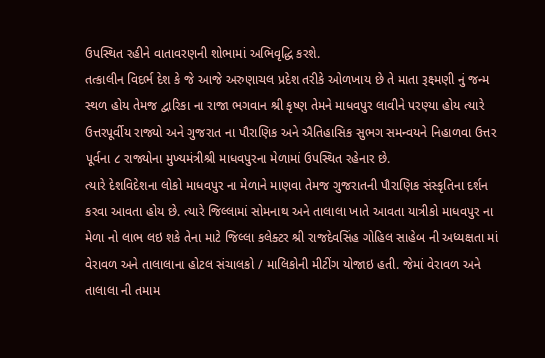ઉપસ્થિત રહીને વાતાવરણની શોભામાં અભિવૃદ્ધિ કરશે.
તત્કાલીન વિદર્ભ દેશ કે જે આજે અરુણાચલ પ્રદેશ તરીકે ઓળખાય છે તે માતા રૂક્ષ્મણી નું જન્મ સ્થળ હોય તેમજ દ્વારિકા ના રાજા ભગવાન શ્રી કૃષ્ણ તેમને માધવપુર લાવીને પરણ્યા હોય ત્યારે ઉત્તરપૂર્વીય રાજ્યો અને ગુજરાત ના પૌરાણિક અને ઐતિહાસિક સુભગ સમન્વયને નિહાળવા ઉત્તર પૂર્વના ૮ રાજ્યોના મુખ્યમંત્રીશ્રી માધવપુરના મેળામાં ઉપસ્થિત રહેનાર છે.
ત્યારે દેશવિદેશના લોકો માધવપુર ના મેળાને માણવા તેમજ ગુજરાતની પૌરાણિક સંસ્કૃતિના દર્શન કરવા આવતા હોય છે. ત્યારે જિલ્લામાં સોમનાથ અને તાલાલા ખાતે આવતા યાત્રીકો માધવપુર ના મેળા નો લાભ લઇ શકે તેના માટે જિલ્લા કલેક્ટર શ્રી રાજદેવસિંહ ગોહિલ સાહેબ ની અધ્યક્ષતા માં વેરાવળ અને તાલાલાના હોટલ સંચાલકો / માલિકોની મીટીંગ યોજાઇ હતી. જેમાં વેરાવળ અને તાલાલા ની તમામ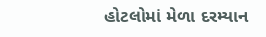હોટલોમાં મેળા દરમ્યાન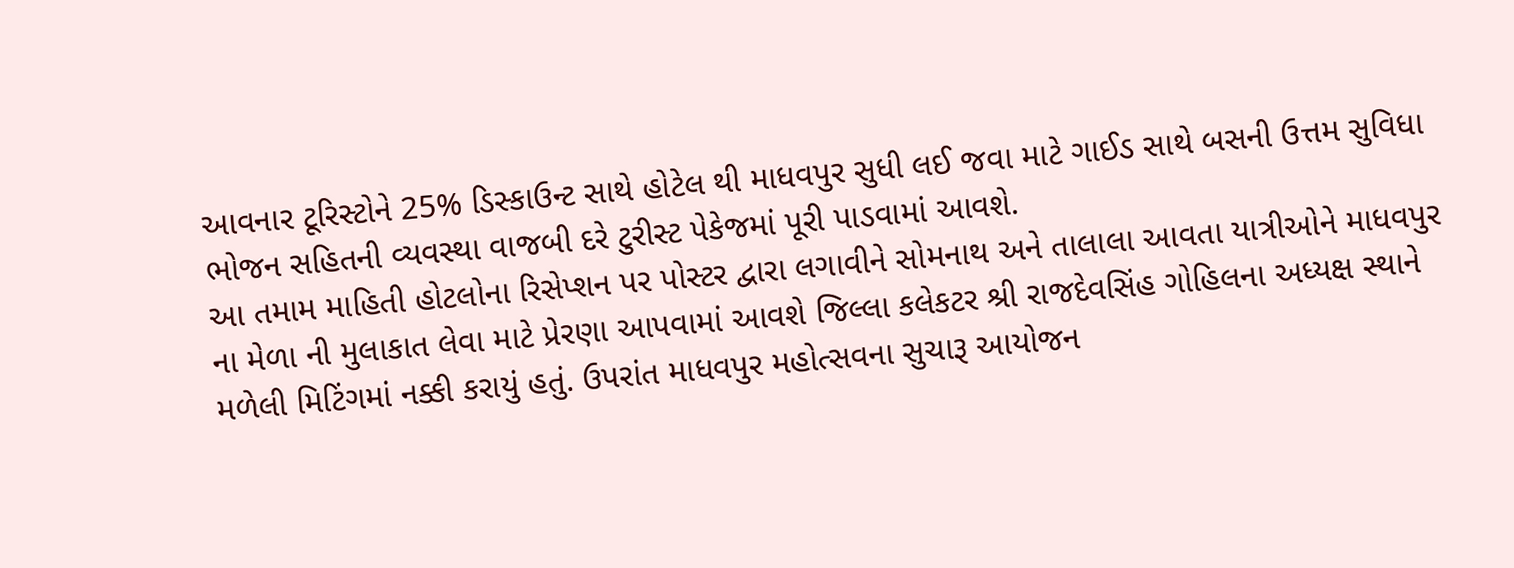આવનાર ટૂરિસ્ટોને 25% ડિસ્કાઉન્ટ સાથે હોટેલ થી માધવપુર સુધી લઈ જવા માટે ગાઈડ સાથે બસની ઉત્તમ સુવિધા ભોજન સહિતની વ્યવસ્થા વાજબી દરે ટુરીસ્ટ પેકેજમાં પૂરી પાડવામાં આવશે.
આ તમામ માહિતી હોટલોના રિસેપ્શન પર પોસ્ટર દ્વારા લગાવીને સોમનાથ અને તાલાલા આવતા યાત્રીઓને માધવપુર ના મેળા ની મુલાકાત લેવા માટે પ્રેરણા આપવામાં આવશે જિલ્લા કલેકટર શ્રી રાજદેવસિંહ ગોહિલના અધ્યક્ષ સ્થાને મળેલી મિટિંગમાં નક્કી કરાયું હતું. ઉપરાંત માધવપુર મહોત્સવના સુચારૂ આયોજન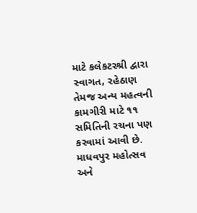માટે કલેકટરશ્રી દ્વારા સ્વાગત, રહેઠાણ તેમજ અન્ય મહત્વની કામગીરી માટે ૧૧ સમિતિની રચના પણ કરવામાં આવી છે. માધવપુર મહોત્સવ અને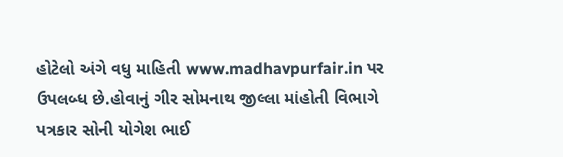હોટેલો અંગે વધુ માહિતી www.madhavpurfair.in પર ઉપલબ્ધ છે.હોવાનું ગીર સોમનાથ જીલ્લા માંહોતી વિભાગે પત્રકાર સોની યોગેશ ભાઈ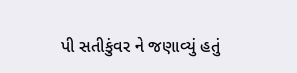પી સતીકુંવર ને જણાવ્યું હતું